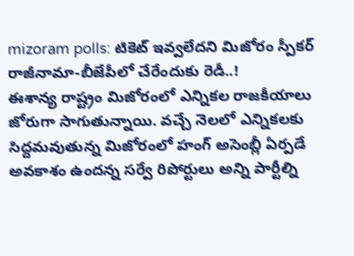mizoram polls: టికెట్ ఇవ్వలేదని మిజోరం స్పీకర్ రాజీనామా-బీజేపీలో చేరేందుకు రెడీ..!
ఈశాన్య రాష్ట్రం మిజోరంలో ఎన్నికల రాజకీయాలు జోరుగా సాగుతున్నాయి. వచ్చే నెలలో ఎన్నికలకు సిద్దమవుతున్న మిజోరంలో హంగ్ అసెంబ్లీ ఏర్పడే అవకాశం ఉందన్న సర్వే రిపోర్టులు అన్ని పార్టీల్ని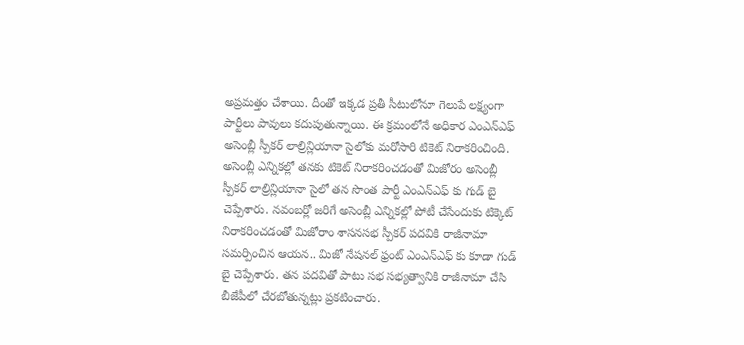అప్రమత్తం చేశాయి. దీంతో ఇక్కడ ప్రతీ సీటులోనూ గెలుపే లక్ష్యంగా పార్టీలు పావులు కదుపుతున్నాయి. ఈ క్రమంలోనే అధికార ఎంఎన్ఎఫ్ అసెంబ్లీ స్పీకర్ లాల్రిన్లియానా సైలోకు మరోసారి టికెట్ నిరాకరించింది.
అసెంబ్లీ ఎన్నికల్లో తనకు టికెట్ నిరాకరించడంతో మిజోరం అసెంబ్లీ స్పీకర్ లాల్రిన్లియానా సైలో తన సొంత పార్టీ ఎంఎన్ఎఫ్ కు గుడ్ బై చెప్పేశారు. నవంబర్లో జరిగే అసెంబ్లీ ఎన్నికల్లో పోటీ చేసేందుకు టిక్కెట్ నిరాకరించడంతో మిజోరాం శాసనసభ స్పీకర్ పదవికి రాజీనామా సమర్పించిన ఆయన.. మిజో నేషనల్ ఫ్రంట్ ఎంఎన్ఎఫ్ కు కూడా గుడ్ బై చెప్పేశారు. తన పదవితో పాటు సభ సభ్యత్వానికి రాజీనామా చేసి బీజేపీలో చేరబోతున్నట్లు ప్రకటించారు.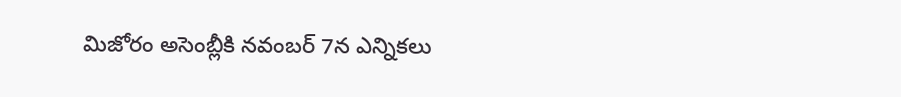మిజోరం అసెంబ్లీకి నవంబర్ 7న ఎన్నికలు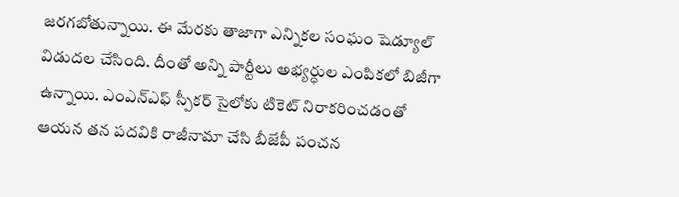జరగబోతున్నాయి. ఈ మేరకు తాజాగా ఎన్నికల సంఘం షెడ్యూల్ విడుదల చేసింది. దీంతో అన్ని పార్టీలు అభ్యర్ధుల ఎంపికలో బిజీగా ఉన్నాయి. ఎంఎన్ఎఫ్ స్పీకర్ సైలోకు టికెట్ నిరాకరించడంతో ఆయన తన పదవికి రాజీనామా చేసి బీజేపీ పంచన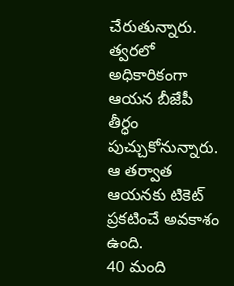చేరుతున్నారు. త్వరలో అధికారికంగా ఆయన బీజేపీ తీర్ధం పుచ్చుకోనున్నారు. ఆ తర్వాత ఆయనకు టికెట్ ప్రకటించే అవకాశం ఉంది.
40 మంది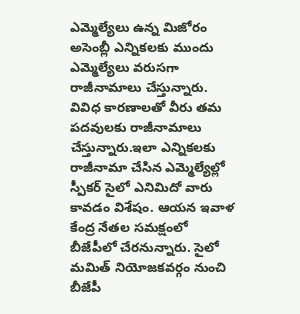ఎమ్మెల్యేలు ఉన్న మిజోరం అసెంబ్లీ ఎన్నికలకు ముందు ఎమ్మెల్యేలు వరుసగా రాజీనామాలు చేస్తున్నారు. వివిధ కారణాలతో వీరు తమ పదవులకు రాజీనామాలు చేస్తున్నారు.ఇలా ఎన్నికలకు రాజీనామా చేసిన ఎమ్మెల్యేల్లో స్పీకర్ సైలో ఎనిమిదో వారు కావడం విశేషం. ఆయన ఇవాళ కేంద్ర నేతల సమక్షంలో బీజేపీలో చేరనున్నారు. సైలో మమిత్ నియోజకవర్గం నుంచి బీజేపీ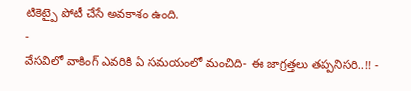టికెట్పై పోటీ చేసే అవకాశం ఉంది.
-
వేసవిలో వాకింగ్ ఎవరికి ఏ సమయంలో మంచిది- ఈ జాగ్రత్తలు తప్పనిసరి..!! -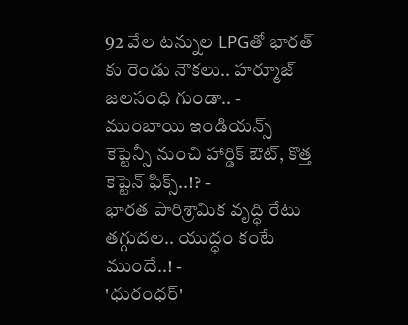92 వేల టన్నుల LPGతో భారత్ కు రెండు నౌకలు.. హర్మూజ్ జలసంధి గుండా.. -
ముంబాయి ఇండియన్స్ కెప్టెన్సీ నుంచి హార్డిక్ ఔట్, కొత్త కెప్టెన్ ఫిక్స్..!? -
భారత పారిశ్రామిక వృద్ధి రేటు తగ్గుదల.. యుద్ధం కంటే ముందే..! -
'ధురంధర్'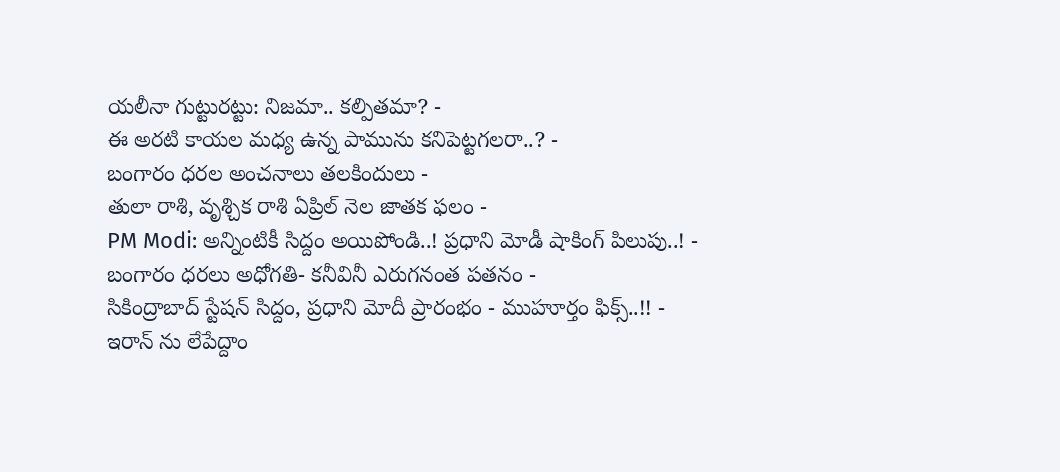యలీనా గుట్టురట్టు: నిజమా.. కల్పితమా? -
ఈ అరటి కాయల మధ్య ఉన్న పామును కనిపెట్టగలరా..? -
బంగారం ధరల అంచనాలు తలకిందులు -
తులా రాశి, వృశ్చిక రాశి ఏప్రిల్ నెల జాతక ఫలం -
PM Modi: అన్నింటికీ సిద్దం అయిపోండి..! ప్రధాని మోడీ షాకింగ్ పిలుపు..! -
బంగారం ధరలు అధోగతి- కనీవినీ ఎరుగనంత పతనం -
సికింద్రాబాద్ స్టేషన్ సిద్దం, ప్రధాని మోదీ ప్రారంభం - ముహూర్తం ఫిక్స్..!! -
ఇరాన్ ను లేపేద్దాం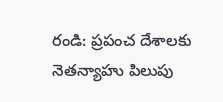రండి: ప్రపంచ దేశాలకు నెతన్యాహు పిలుపు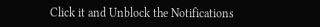Click it and Unblock the Notifications